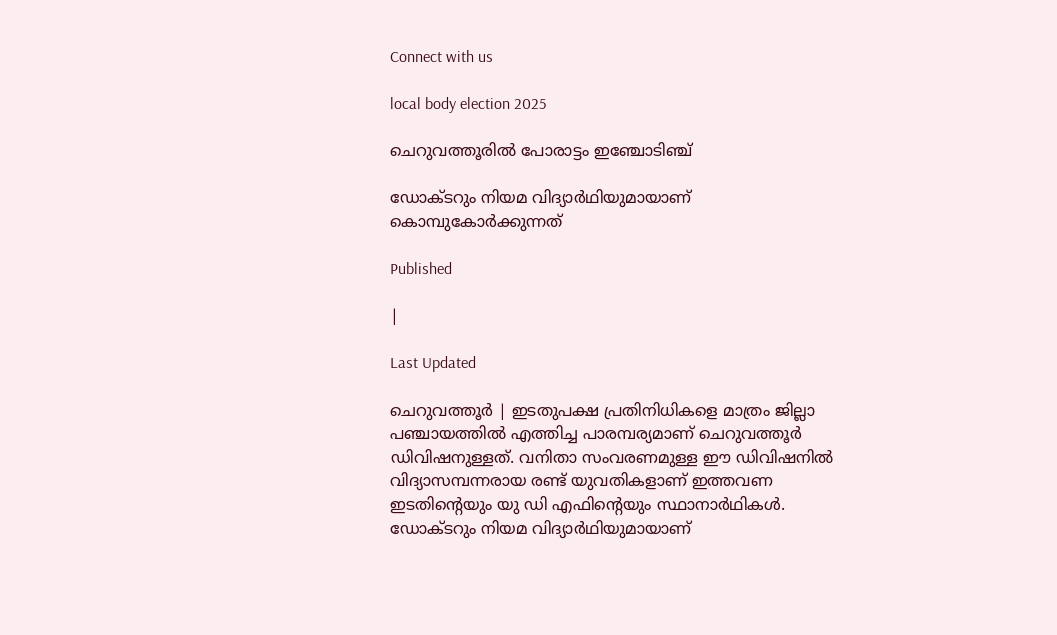Connect with us

local body election 2025

ചെറുവത്തൂരിൽ പോരാട്ടം ഇഞ്ചോടിഞ്ച്

ഡോക്ടറും നിയമ വിദ്യാര്‍ഥിയുമായാണ് കൊമ്പുകോര്‍ക്കുന്നത്

Published

|

Last Updated

ചെറുവത്തൂര്‍ | ഇടതുപക്ഷ പ്രതിനിധികളെ മാത്രം ജില്ലാ പഞ്ചായത്തില്‍ എത്തിച്ച പാരമ്പര്യമാണ് ചെറുവത്തൂര്‍ ഡിവിഷനുള്ളത്. വനിതാ സംവരണമുള്ള ഈ ഡിവിഷനില്‍ വിദ്യാസമ്പന്നരായ രണ്ട് യുവതികളാണ് ഇത്തവണ ഇടതിന്റെയും യു ഡി എഫിന്റെയും സ്ഥാനാര്‍ഥികള്‍. ഡോക്ടറും നിയമ വിദ്യാര്‍ഥിയുമായാണ്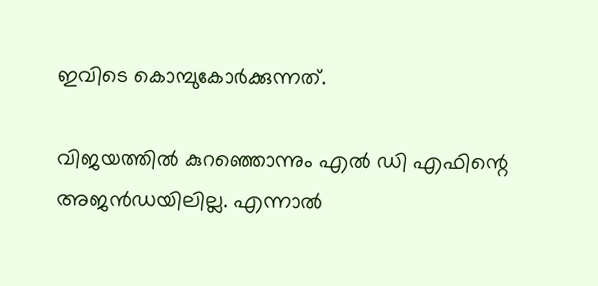ഇവിടെ കൊമ്പുകോര്‍ക്കുന്നത്.

വിജയത്തില്‍ കുറഞ്ഞൊന്നും എല്‍ ഡി എഫിന്റെ അജന്‍ഡയിലില്ല. എന്നാല്‍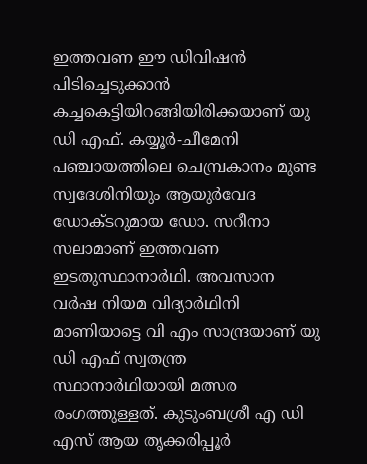ഇത്തവണ ഈ ഡിവിഷന്‍ പിടിച്ചെടുക്കാന്‍ കച്ചകെട്ടിയിറങ്ങിയിരിക്കയാണ് യു ഡി എഫ്. കയ്യൂര്‍-ചീമേനി പഞ്ചായത്തിലെ ചെമ്പ്രകാനം മുണ്ട സ്വദേശിനിയും ആയുര്‍വേദ ഡോക്ടറുമായ ഡോ. സറീനാ സലാമാണ് ഇത്തവണ ഇടതുസ്ഥാനാര്‍ഥി. അവസാന വര്‍ഷ നിയമ വിദ്യാര്‍ഥിനി മാണിയാട്ടെ വി എം സാന്ദ്രയാണ് യു ഡി എഫ് സ്വതന്ത്ര സ്ഥാനാര്‍ഥിയായി മത്സര രംഗത്തുള്ളത്. കുടുംബശ്രീ എ ഡി എസ് ആയ തൃക്കരിപ്പൂര്‍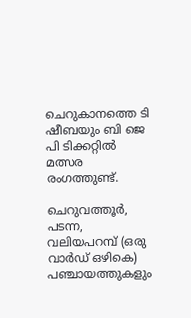ചെറുകാനത്തെ ടി ഷീബയും ബി ജെ പി ടിക്കറ്റില്‍ മത്സര രംഗത്തുണ്ട്.

ചെറുവത്തൂര്‍, പടന്ന, വലിയപറമ്പ് (ഒരു വാര്‍ഡ് ഒഴികെ) പഞ്ചായത്തുകളും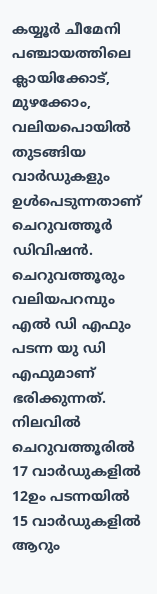കയ്യൂര്‍ ചീമേനി പഞ്ചായത്തിലെ ക്ലായിക്കോട്, മുഴക്കോം, വലിയപൊയില്‍ തുടങ്ങിയ വാര്‍ഡുകളും ഉള്‍പെടുന്നതാണ് ചെറുവത്തൂര്‍ ഡിവിഷന്‍. ചെറുവത്തൂരും വലിയപറമ്പും എല്‍ ഡി എഫും പടന്ന യു ഡി എഫുമാണ് ഭരിക്കുന്നത്. നിലവില്‍ ചെറുവത്തൂരില്‍ 17 വാര്‍ഡുകളില്‍ 12ഉം പടന്നയില്‍ 15 വാര്‍ഡുകളില്‍ ആറും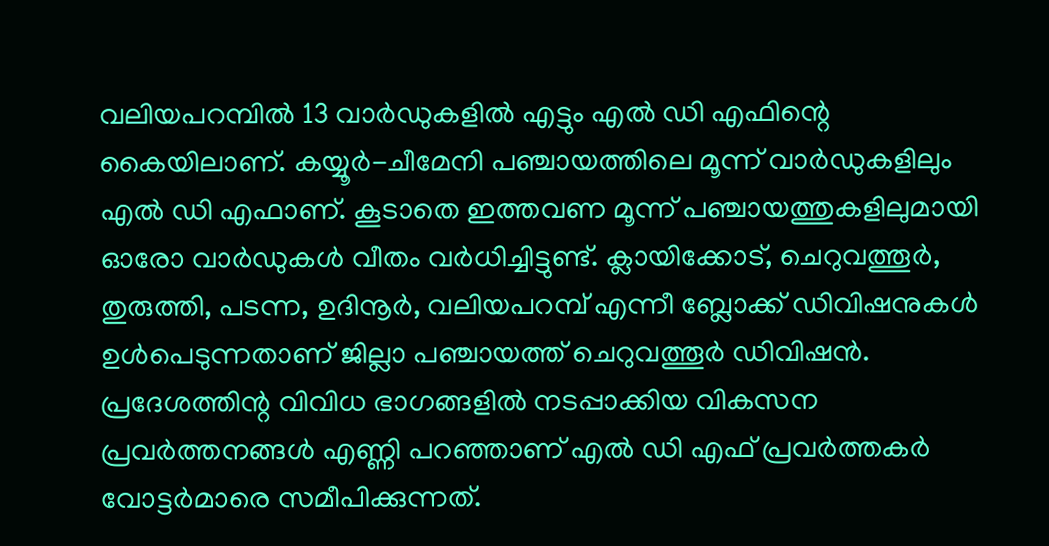വലിയപറമ്പില്‍ 13 വാര്‍ഡുകളില്‍ എട്ടും എല്‍ ഡി എഫിന്റെ കൈയിലാണ്. കയ്യൂര്‍-ചീമേനി പഞ്ചായത്തിലെ മൂന്ന് വാര്‍ഡുകളിലും എല്‍ ഡി എഫാണ്. കൂടാതെ ഇത്തവണ മൂന്ന് പഞ്ചായത്തുകളിലുമായി ഓരോ വാര്‍ഡുകള്‍ വീതം വര്‍ധിച്ചിട്ടുണ്ട്. ക്ലായിക്കോട്, ചെറുവത്തൂര്‍, തുരുത്തി, പടന്ന, ഉദിനൂര്‍, വലിയപറമ്പ് എന്നീ ബ്ലോക്ക് ഡിവിഷനുകള്‍ ഉള്‍പെടുന്നതാണ് ജില്ലാ പഞ്ചായത്ത് ചെറുവത്തൂര്‍ ഡിവിഷന്‍. പ്രദേശത്തിന്റ വിവിധ ഭാഗങ്ങളില്‍ നടപ്പാക്കിയ വികസന പ്രവര്‍ത്തനങ്ങള്‍ എണ്ണി പറഞ്ഞാണ് എല്‍ ഡി എഫ് പ്രവര്‍ത്തകര്‍ വോട്ടര്‍മാരെ സമീപിക്കുന്നത്.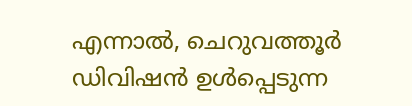എന്നാല്‍, ചെറുവത്തൂര്‍ ഡിവിഷന്‍ ഉള്‍പ്പെടുന്ന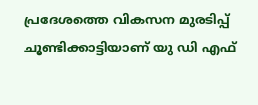പ്രദേശത്തെ വികസന മുരടിപ്പ് ചൂണ്ടിക്കാട്ടിയാണ് യു ഡി എഫ്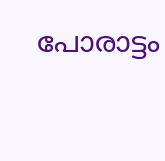പോരാട്ടം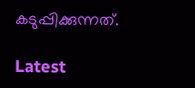കടുപ്പിക്കുന്നത്.

Latest